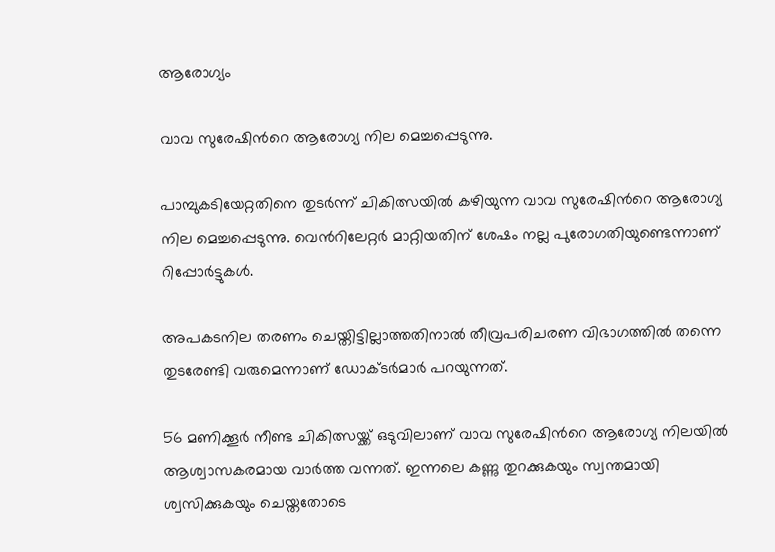ആരോഗ്യം

വാവ സുരേഷിന്‍റെ ആരോഗ്യ നില മെച്ചപ്പെടുന്നു.

പാമ്പുകടിയേറ്റതിനെ തുടര്‍ന്ന് ചികിത്സയില്‍ കഴിയുന്ന വാവ സുരേഷിന്‍റെ ആരോഗ്യ നില മെച്ചപ്പെടുന്നു. വെന്‍റിലേറ്റര്‍ മാറ്റിയതിന് ശേഷം നല്ല പുരോഗതിയുണ്ടെന്നാണ് റിപ്പോര്‍ട്ടുകള്‍.

അപകടനില തരണം ചെയ്തിട്ടില്ലാത്തതിനാല്‍ തീവ്രപരിചരണ വിഭാഗത്തില്‍ തന്നെ തുടരേണ്ടി വരുമെന്നാണ് ഡോക്ടര്‍മാര്‍ പറയുന്നത്.

56 മണിക്കൂര്‍ നീണ്ട ചികിത്സയ്ക്ക് ഒടുവിലാണ് വാവ സുരേഷിന്‍റെ ആരോഗ്യ നിലയില്‍ ആശ്വാസകരമായ വാര്‍ത്ത വന്നത്. ഇന്നലെ കണ്ണു തുറക്കുകയും സ്വന്തമായി ശ്വസിക്കുകയും ചെയ്തതോടെ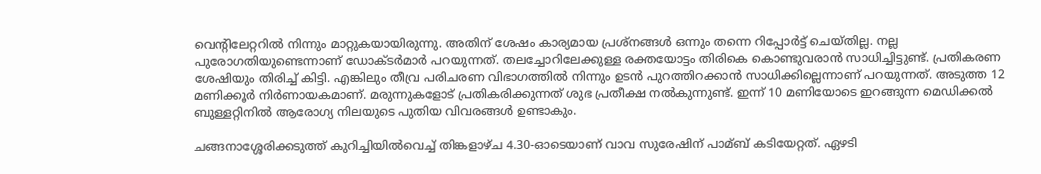വെന്‍റിലേറ്ററില്‍ നിന്നും മാറ്റുകയായിരുന്നു. അതിന് ശേഷം കാര്യമായ പ്രശ്നങ്ങള്‍ ഒന്നും തന്നെ റിപ്പോര്‍ട്ട് ചെയ്തില്ല. നല്ല പുരോഗതിയുണ്ടെന്നാണ് ഡോക്ടര്‍മാര്‍ പറയുന്നത്. തലച്ചോറിലേക്കുള്ള രക്തയോട്ടം തിരികെ കൊണ്ടുവരാന്‍ സാധിച്ചിട്ടുണ്ട്. പ്രതികരണ ശേഷിയും തിരിച്ച്‌ കിട്ടി. എങ്കിലും തീവ്ര പരിചരണ വിഭാഗത്തില്‍ നിന്നും ഉടന്‍ പുറത്തിറക്കാന്‍ സാധിക്കില്ലെന്നാണ് പറയുന്നത്. അടുത്ത 12 മണിക്കൂര്‍ നിര്‍ണായകമാണ്. മരുന്നുകളോട് പ്രതികരിക്കുന്നത് ശുഭ പ്രതീക്ഷ നല്‍കുന്നുണ്ട്. ഇന്ന് 10 മണിയോടെ ഇറങ്ങുന്ന മെഡിക്കല്‍ ബുള്ളറ്റിനില്‍ ആരോഗ്യ നിലയുടെ പുതിയ വിവരങ്ങള്‍ ഉണ്ടാകും.

ചങ്ങനാശ്ശേരിക്കടുത്ത് കുറിച്ചിയില്‍വെച്ച്‌ തിങ്കളാഴ്ച 4.30-ഓടെയാണ് വാവ സുരേഷിന് പാമ്ബ് കടിയേറ്റത്. ഏഴടി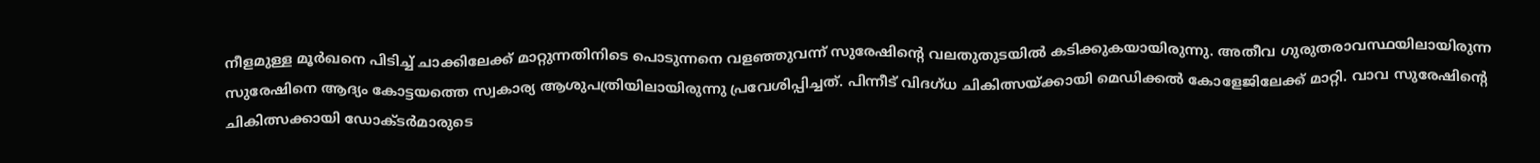നീളമുള്ള മൂര്‍ഖനെ പിടിച്ച്‌ ചാക്കിലേക്ക് മാറ്റുന്നതിനിടെ പൊടുന്നനെ വളഞ്ഞുവന്ന് സുരേഷിന്‍റെ വലതുതുടയില്‍ കടിക്കുകയായിരുന്നു. അതീവ ഗുരുതരാവസ്ഥയിലായിരുന്ന സുരേഷിനെ ആദ്യം കോട്ടയത്തെ സ്വകാര്യ ആശുപത്രിയിലായിരുന്നു പ്രവേശിപ്പിച്ചത്. പിന്നീട് വിദഗ്ധ ചികിത്സയ്ക്കായി മെഡിക്കല്‍ കോളേജിലേക്ക് മാറ്റി. വാവ സുരേഷിന്‍റെ ചികിത്സക്കായി ഡോക്ടര്‍മാരുടെ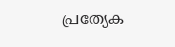പ്രത്യേക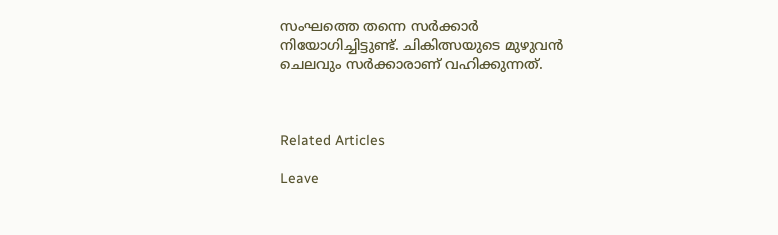സംഘത്തെ തന്നെ സര്‍ക്കാര്‍ നിയോഗിച്ചിട്ടുണ്ട്. ചികിത്സയുടെ മുഴുവന്‍ ചെലവും സര്‍ക്കാരാണ് വഹിക്കുന്നത്.



Related Articles

Leave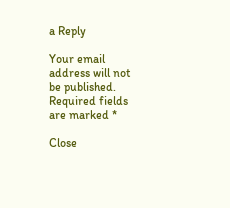a Reply

Your email address will not be published. Required fields are marked *

Close